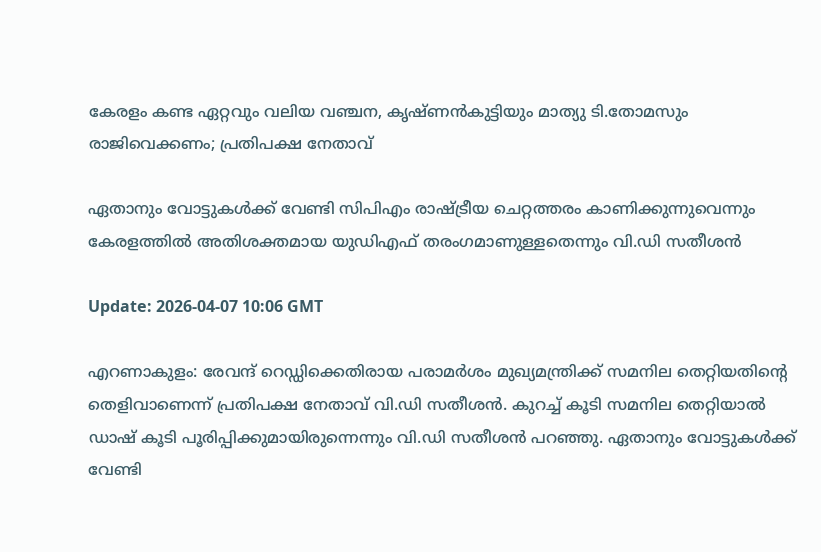കേരളം കണ്ട ഏറ്റവും വലിയ വഞ്ചന, കൃഷ്ണന്‍കുട്ടിയും മാത്യു ടി.തോമസും രാജിവെക്കണം; പ്രതിപക്ഷ നേതാവ്‌

ഏതാനും വോട്ടുകൾക്ക് വേണ്ടി സിപിഎം രാഷ്ട്രീയ ചെറ്റത്തരം കാണിക്കുന്നുവെന്നും കേരളത്തിൽ അതിശക്തമായ യുഡിഎഫ് തരംഗമാണുള്ളതെന്നും വി.ഡി സതീശന്‍

Update: 2026-04-07 10:06 GMT

എറണാകുളം: രേവന്ദ് റെഡ്ഡിക്കെതിരായ പരാമര്‍ശം മുഖ്യമന്ത്രിക്ക് സമനില തെറ്റിയതിന്റെ തെളിവാണെന്ന് പ്രതിപക്ഷ നേതാവ് വി.ഡി സതീശന്‍. കുറച്ച് കൂടി സമനില തെറ്റിയാല്‍ ഡാഷ് കൂടി പൂരിപ്പിക്കുമായിരുന്നെന്നും വി.ഡി സതീശന്‍ പറഞ്ഞു. ഏതാനും വോട്ടുകൾക്ക് വേണ്ടി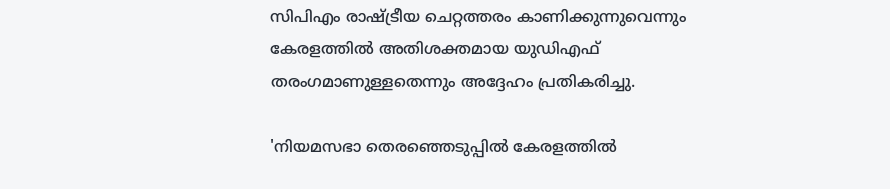സിപിഎം രാഷ്ട്രീയ ചെറ്റത്തരം കാണിക്കുന്നുവെന്നും കേരളത്തിൽ അതിശക്തമായ യുഡിഎഫ് തരംഗമാണുള്ളതെന്നും അദ്ദേഹം പ്രതികരിച്ചു.

'നിയമസഭാ തെരഞ്ഞെടുപ്പില്‍ കേരളത്തില്‍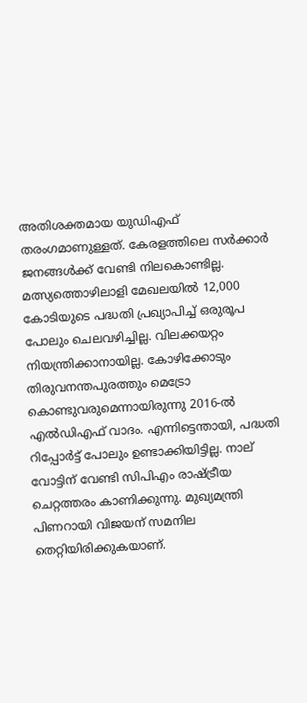അതിശക്തമായ യുഡിഎഫ് തരംഗമാണുള്ളത്. കേരളത്തിലെ സര്‍ക്കാര്‍ ജനങ്ങള്‍ക്ക് വേണ്ടി നിലകൊണ്ടില്ല. മത്സ്യത്തൊഴിലാളി മേഖലയില്‍ 12,000 കോടിയുടെ പദ്ധതി പ്രഖ്യാപിച്ച് ഒരുരൂപ പോലും ചെലവഴിച്ചില്ല. വിലക്കയറ്റം നിയന്ത്രിക്കാനായില്ല. കോഴിക്കോടും തിരുവനന്തപുരത്തും മെട്രോ കൊണ്ടുവരുമെന്നായിരുന്നു 2016-ല്‍ എല്‍ഡിഎഫ് വാദം. എന്നിട്ടെന്തായി, പദ്ധതി റിപ്പോര്‍ട്ട് പോലും ഉണ്ടാക്കിയിട്ടില്ല. നാല് വോട്ടിന് വേണ്ടി സിപിഎം രാഷ്ട്രീയ ചെറ്റത്തരം കാണിക്കുന്നു. മുഖ്യമന്ത്രി പിണറായി വിജയന് സമനില തെറ്റിയിരിക്കുകയാണ്.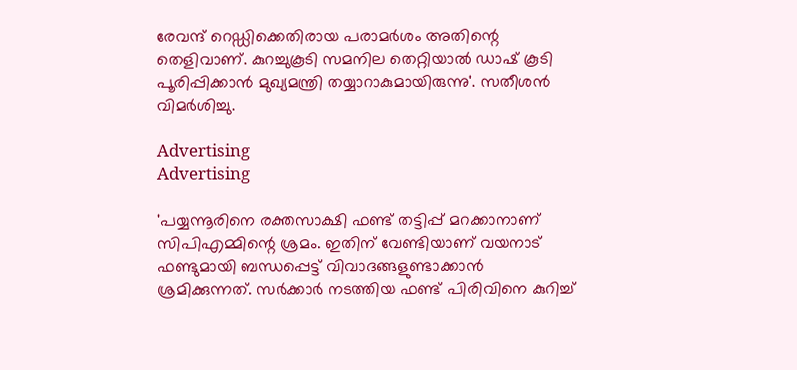രേവന്ദ് റെഡ്ഡിക്കെതിരായ പരാമര്‍ശം അതിന്റെ തെളിവാണ്. കുറച്ചുകൂടി സമനില തെറ്റിയാല്‍ ഡാഷ് കൂടി പൂരിപ്പിക്കാന്‍ മുഖ്യമന്ത്രി തയ്യാറാകുമായിരുന്നു'. സതീശന്‍ വിമര്‍ശിച്ചു.

Advertising
Advertising

'പയ്യന്നൂരിനെ രക്തസാക്ഷി ഫണ്ട് തട്ടിപ്പ് മറക്കാനാണ് സിപിഎമ്മിന്റെ ശ്രമം. ഇതിന് വേണ്ടിയാണ് വയനാട് ഫണ്ടുമായി ബന്ധപ്പെട്ട് വിവാദങ്ങളുണ്ടാക്കാന്‍ ശ്രമിക്കുന്നത്. സര്‍ക്കാര്‍ നടത്തിയ ഫണ്ട് പിരിവിനെ കുറിച്ച്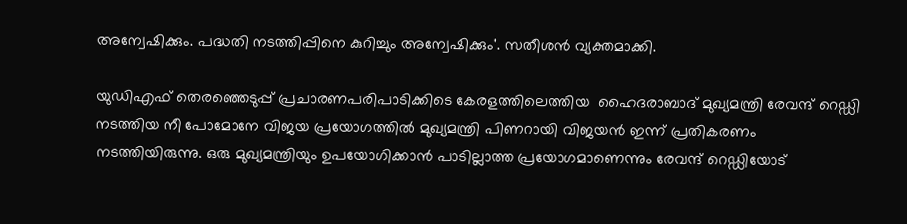അന്വേഷിക്കും. പദ്ധതി നടത്തിപ്പിനെ കുറിച്ചും അന്വേഷിക്കും'. സതീശന്‍ വ്യക്തമാക്കി.

യുഡിഎഫ് തെരഞ്ഞെടുപ്പ് പ്രചാരണപരിപാടിക്കിടെ കേരളത്തിലെത്തിയ  ഹൈദരാബാദ് മുഖ്യമന്ത്രി രേവന്ദ് റെഡ്ഡി നടത്തിയ നീ പോമോനേ വിജയ പ്രയോഗത്തില്‍ മുഖ്യമന്ത്രി പിണറായി വിജയന്‍ ഇന്ന് പ്രതികരണം നടത്തിയിരുന്നു. ഒരു മുഖ്യമന്ത്രിയും ഉപയോഗിക്കാന്‍ പാടില്ലാത്ത പ്രയോഗമാണെന്നും രേവന്ദ് റെഡ്ഡിയോട്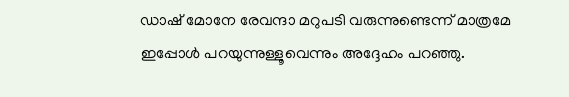ഡാഷ് മോനേ രേവന്ദാ മറുപടി വരുന്നുണ്ടെന്ന് മാത്രമേ ഇപ്പോള്‍ പറയുന്നുള്ളൂവെന്നും അദ്ദേഹം പറഞ്ഞു.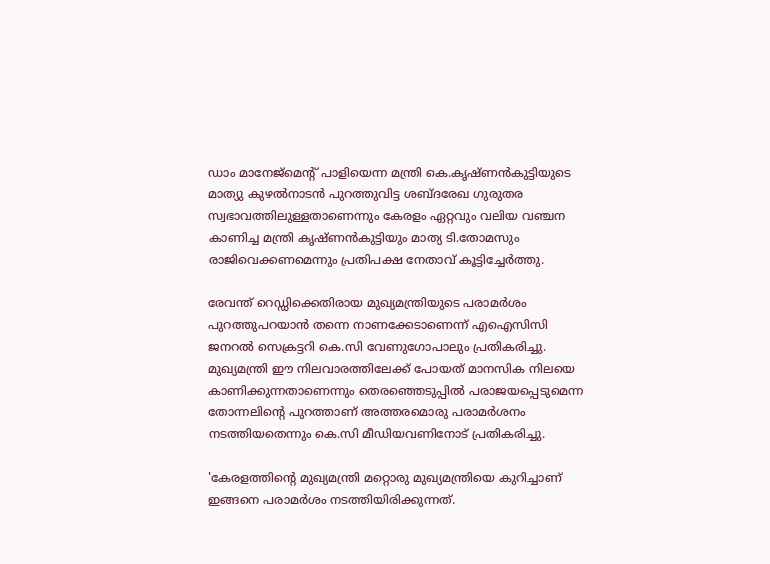ഡാം മാനേജ്‌മെന്റ് പാളിയെന്ന മന്ത്രി കെ.കൃഷ്ണന്‍കുട്ടിയുടെ മാത്യു കുഴല്‍നാടന്‍ പുറത്തുവിട്ട ശബ്ദരേഖ ഗുരുതര സ്വഭാവത്തിലുള്ളതാണെന്നും കേരളം ഏറ്റവും വലിയ വഞ്ചന കാണിച്ച മന്ത്രി കൃഷ്ണന്‍കുട്ടിയും മാത്യ ടി.തോമസും രാജിവെക്കണമെന്നും പ്രതിപക്ഷ നേതാവ് കൂട്ടിച്ചേര്‍ത്തു.

രേവന്ത് റെഡ്ഡിക്കെതിരായ മുഖ്യമന്ത്രിയുടെ പരാമര്‍ശം പുറത്തുപറയാന്‍ തന്നെ നാണക്കേടാണെന്ന് എഐസിസി ജനറല്‍ സെക്രട്ടറി കെ.സി വേണുഗോപാലും പ്രതികരിച്ചു. മുഖ്യമന്ത്രി ഈ നിലവാരത്തിലേക്ക് പോയത് മാനസിക നിലയെ കാണിക്കുന്നതാണെന്നും തെരഞ്ഞെടുപ്പില്‍ പരാജയപ്പെടുമെന്ന തോന്നലിന്റെ പുറത്താണ് അത്തരമൊരു പരാമര്‍ശനം നടത്തിയതെന്നും കെ.സി മീഡിയവണിനോട് പ്രതികരിച്ചു.

'കേരളത്തിന്റെ മുഖ്യമന്ത്രി മറ്റൊരു മുഖ്യമന്ത്രിയെ കുറിച്ചാണ് ഇങ്ങനെ പരാമര്‍ശം നടത്തിയിരിക്കുന്നത്.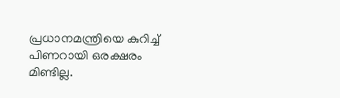പ്രധാനമന്ത്രിയെ കുറിച്ച് പിണറായി ഒരക്ഷരം മിണ്ടില്ല.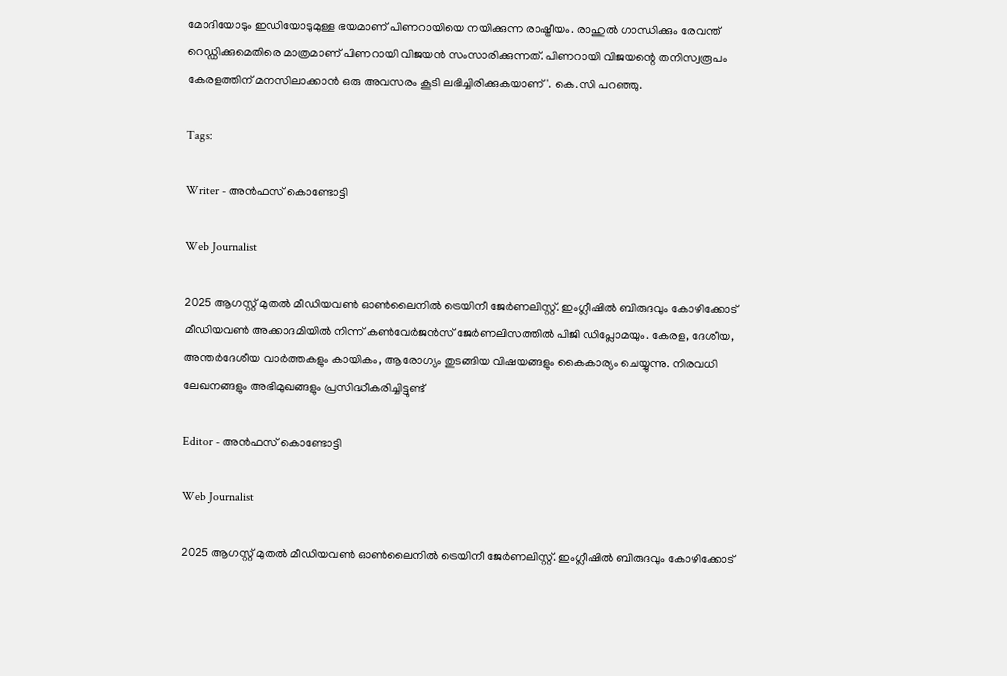മോദിയോടും ഇഡിയോടുമുള്ള ഭയമാണ് പിണറായിയെ നയിക്കുന്ന രാഷ്ട്രീയം. രാഹുല്‍ ഗാന്ധിക്കും രേവന്ത് റെഡ്ഡിക്കുമെതിരെ മാത്രമാണ് പിണറായി വിജയന്‍ സംസാരിക്കുന്നത്. പിണറായി വിജയന്റെ തനിസ്വരൂപം കേരളത്തിന് മനസിലാക്കാന്‍ ഒരു അവസരം കൂടി ലഭിച്ചിരിക്കുകയാണ്'. കെ.സി പറഞ്ഞു.

Tags:

Writer - അൻഫസ് കൊണ്ടോട്ടി

Web Journalist

2025 ആഗസ്റ്റ് മുതൽ മീഡിയവൺ ഓൺലൈനിൽ ട്രെയിനീ ജേർണലിസ്റ്റ്. ഇംഗ്ലീഷിൽ ബിരുദവും കോഴിക്കോട് മീഡിയവൺ അക്കാദമിയിൽ നിന്ന് കൺവേർജൻസ് ജേർണലിസത്തിൽ പിജി ഡിപ്ലോമയും. കേരള, ദേശീയ, അന്തർദേശീയ വാർത്തകളും കായികം, ആരോഗ്യം തുടങ്ങിയ വിഷയങ്ങളും കൈകാര്യം ചെയ്യുന്നു. നിരവധി ലേഖനങ്ങളും അഭിമുഖങ്ങളും പ്രസിദ്ധീകരിച്ചിട്ടുണ്ട്

Editor - അൻഫസ് കൊണ്ടോട്ടി

Web Journalist

2025 ആഗസ്റ്റ് മുതൽ മീഡിയവൺ ഓൺലൈനിൽ ട്രെയിനീ ജേർണലിസ്റ്റ്. ഇംഗ്ലീഷിൽ ബിരുദവും കോഴിക്കോട്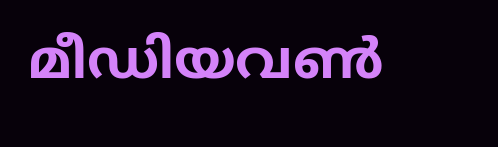മീഡിയവൺ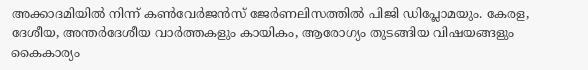അക്കാദമിയിൽ നിന്ന് കൺവേർജൻസ് ജേർണലിസത്തിൽ പിജി ഡിപ്ലോമയും. കേരള, ദേശീയ, അന്തർദേശീയ വാർത്തകളും കായികം, ആരോഗ്യം തുടങ്ങിയ വിഷയങ്ങളും കൈകാര്യം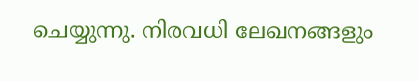ചെയ്യുന്നു. നിരവധി ലേഖനങ്ങളും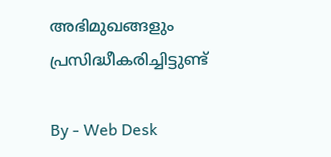അഭിമുഖങ്ങളും പ്രസിദ്ധീകരിച്ചിട്ടുണ്ട്

By - Web Desk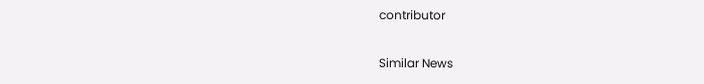contributor

Similar News